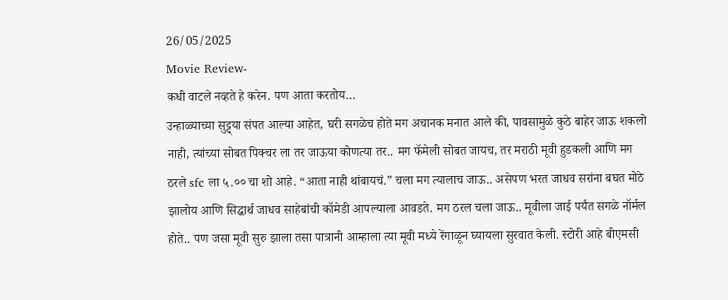26/05/2025
Movie Review-
कधी वाटले नव्हते हे करेन. पण आता करतोय…
उन्हाळ्याच्या सुट्ट्या संपत आल्या आहेत, घरी सगळेच होते मग अचानक मनात आले की, पावसामुळे कुठे बाहेर जाऊ शकलो नाही, त्यांच्या सोबत पिक्चर ला तर जाऊया कोणत्या तर.. मग फॅमेली सोबत जायच, तर मराठी मूवी हुडकली आणि मग ठरले sfc ला ५.०० चा शो आहे. “आता नाही थांबायचं.” चला मग त्यालाच जाऊ.. असेपण भरत जाधव सरांना बघत मोठे झालोय आणि सिद्धार्थ जाधव साहेबांची कॉमेडी आपल्याला आवडते. मग ठरल चला जाऊ.. मूवीला जाई पर्यंत सगळे नॉर्मल होते.. पण जसा मूवी सुरु झाला तसा पात्रानी आम्हाला त्या मूवी मध्ये रेंगाळून घ्यायला सुरवात केली. स्टोरी आहे बीएमसी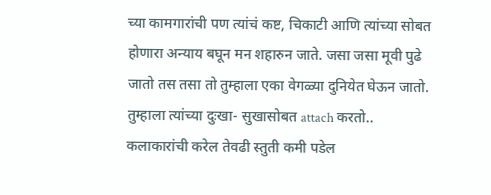च्या कामगारांची पण त्यांचं कष्ट, चिकाटी आणि त्यांच्या सोबत होणारा अन्याय बघून मन शहारुन जाते. जसा जसा मूवी पुढे जातो तस तसा तो तुम्हाला एका वेगळ्या दुनियेत घेऊन जातो. तुम्हाला त्यांच्या दुःखा- सुखासोबत attach करतो.. कलाकारांची करेल तेवढी स्तुती कमी पडेल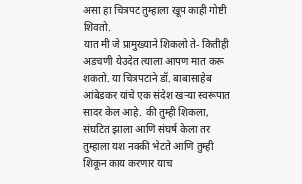असा हा चित्रपट तुम्हाला खूप काही गोष्टी शिवतो.
यात मी जे प्रामुख्याने शिकलो ते- कितीही अडचणी येउदेत त्याला आपण मात करू शकतो. या चित्रपटाने डॉ. बाबासाहेब आंबेडकर यांचे एक संदेश खऱ्या स्वरूपात सादर केल आहे. की तुम्ही शिकला, संघटित झाला आणि संघर्ष केला तर तुम्हाला यश नक्की भेटते आणि तुम्ही शिकून काय करणार याच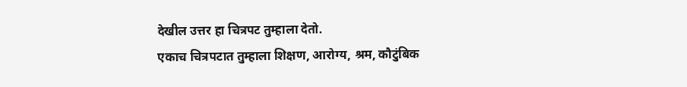देखील उत्तर हा चित्रपट तुम्हाला देतो.
एकाच चित्रपटात तुम्हाला शिक्षण, आरोग्य, श्रम, कौटुंबिक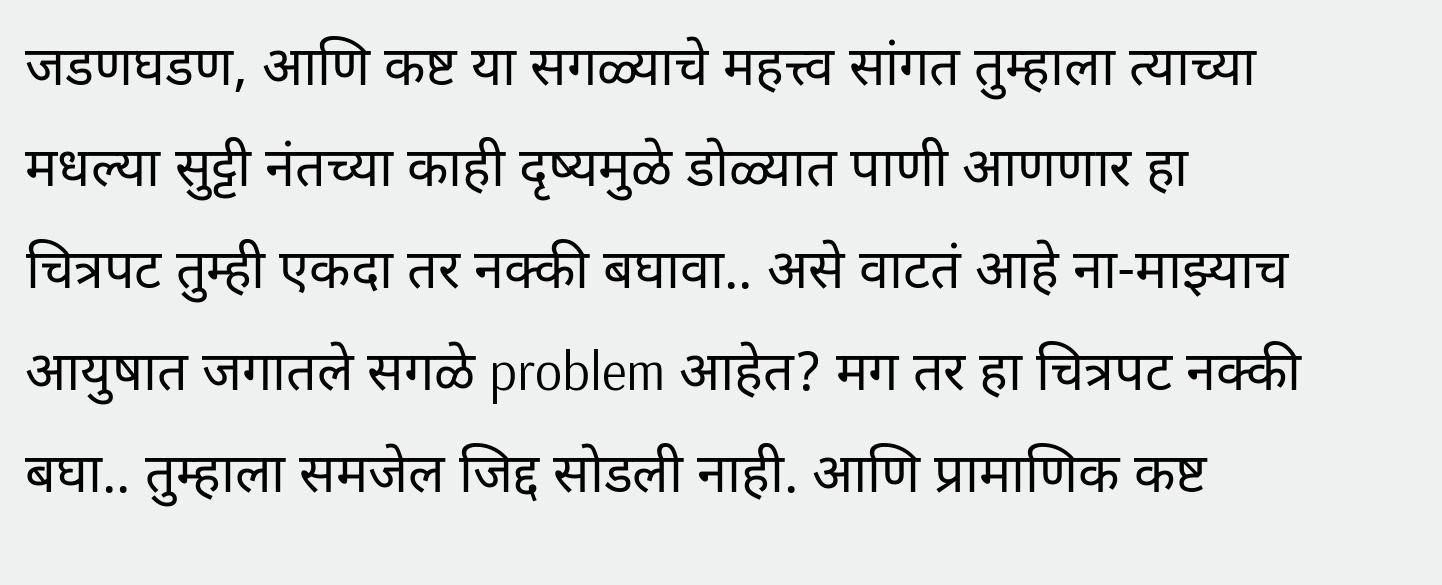जडणघडण, आणि कष्ट या सगळ्याचे महत्त्व सांगत तुम्हाला त्याच्या मधल्या सुट्टी नंतच्या काही दृष्यमुळे डोळ्यात पाणी आणणार हा चित्रपट तुम्ही एकदा तर नक्की बघावा.. असे वाटतं आहे ना-माझ्याच आयुषात जगातले सगळे problem आहेत? मग तर हा चित्रपट नक्की बघा.. तुम्हाला समजेल जिद्द सोडली नाही. आणि प्रामाणिक कष्ट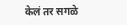केलं तर सगळे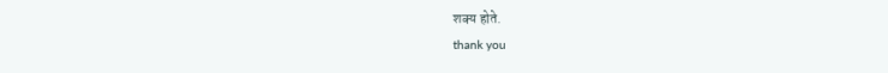शक्य होते.
thank you